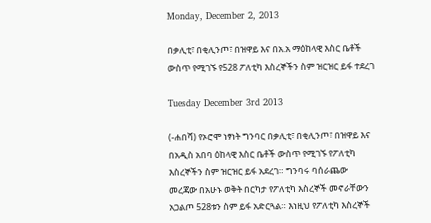Monday, December 2, 2013

በቃሊቲ፣ በቂሊንጦ፣ በዝዋይ እና በአ.አ ማዕከላዊ እስር ቤቶች ውስጥ የሚገኙ የ528 ፖለቲካ እስረኞችን ስም ዝርዝር ይፋ ተደረገ

Tuesday December 3rd 2013

(-ሐበሻ) የኦሮሞ ነፃነት ግንባር በቃሊቲ፣ በቂሊንጦ፣ በዝዋይ እና በአዲስ አበባ ዕከላዊ እስር ቤቶች ውስጥ የሚገኙ የፖለቲካ እስረኞችን ስም ዝርዝር ይፋ አደረገ። ግንባሩ ባሰራጨው መረጃው በአሁኑ ወቅት በርካታ የፖለቲካ እስረኞች መኖራቸውን አጋልጦ 528ቱን ስም ይፋ አድርጓል። እነዚህ የፖለቲካ እስረኞች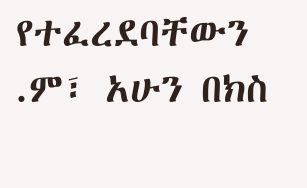የተፈረደባቸውን .ም፣ አሁን በክስ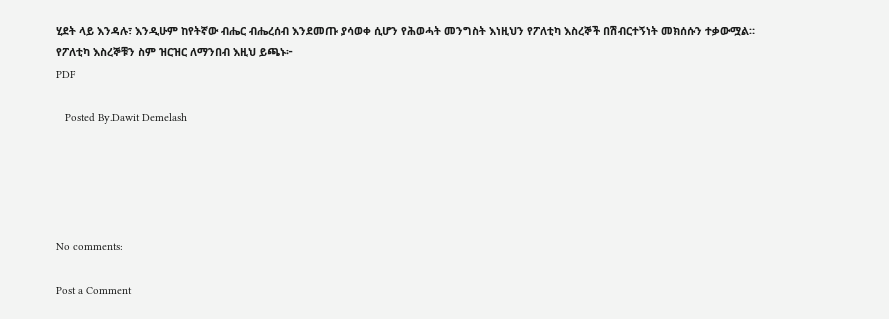ሂደት ላይ እንዳሉ፣ እንዲሁም ከየትኛው ብሔር ብሔረሰብ እንደመጡ ያሳወቀ ሲሆን የሕወሓት መንግስት እነዚህን የፖለቲካ እስረኞች በሽብርተኝነት መክሰሱን ተቃውሟል። የፖለቲካ እስረኞቹን ስም ዝርዝር ለማንበብ እዚህ ይጫኑ፦
PDF

   Posted By.Dawit Demelash





No comments:

Post a Comment